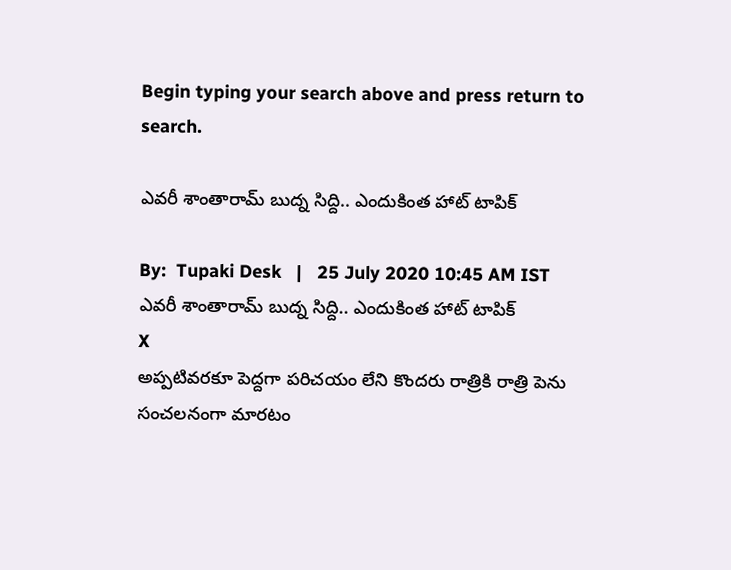Begin typing your search above and press return to search.

ఎవరీ శాంతారామ్ బుద్న సిద్ది.. ఎందుకింత హాట్ టాపిక్

By:  Tupaki Desk   |   25 July 2020 10:45 AM IST
ఎవరీ శాంతారామ్ బుద్న సిద్ది.. ఎందుకింత హాట్ టాపిక్
X
అప్పటివరకూ పెద్దగా పరిచయం లేని కొందరు రాత్రికి రాత్రి పెను సంచలనంగా మారటం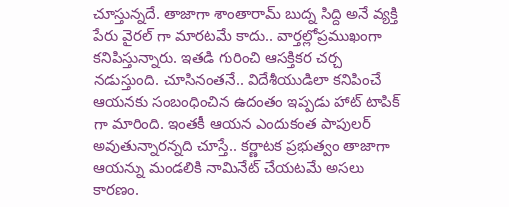చూస్తున్నదే. తాజాగా శాంతారామ్ బుద్న సిద్ది అనే వ్యక్తి పేరు వైరల్ గా మారటమే కాదు.. వార్తల్లోప్రముఖంగా కనిపిస్తున్నారు. ఇతడి గురించి ఆసక్తికర చర్చ నడుస్తుంది. చూసినంతనే.. విదేశీయుడిలా కనిపించే ఆయనకు సంబంధించిన ఉదంతం ఇప్పడు హాట్ టాపిక్ గా మారింది. ఇంతకీ ఆయన ఎందుకంత పాపులర్ అవుతున్నారన్నది చూస్తే.. కర్ణాటక ప్రభుత్వం తాజాగా ఆయన్ను మండలికి నామినేట్ చేయటమే అసలు కారణం.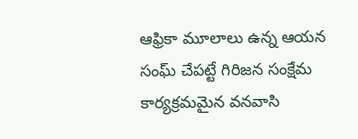ఆఫ్రికా మూలాలు ఉన్న ఆయన సంఘ్ చేపట్టే గిరిజన సంక్షేమ కార్యక్రమమైన వనవాసి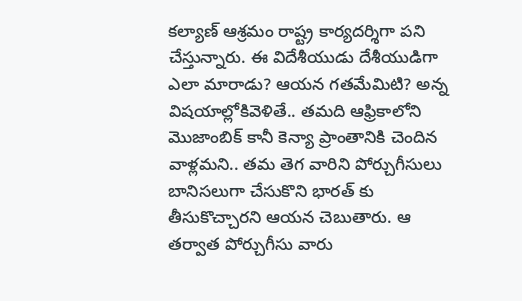కల్యాణ్ ఆశ్రమం రాష్ట్ర కార్యదర్శిగా పని చేస్తున్నారు. ఈ విదేశీయుడు దేశీయుడిగా ఎలా మారాడు? ఆయన గతమేమిటి? అన్న విషయాల్లోకివెళితే.. తమది ఆఫ్రికాలోని మొజాంబిక్ కానీ కెన్యా ప్రాంతానికి చెందిన వాళ్లమని.. తమ తెగ వారిని పోర్చుగీసులు బానిసలుగా చేసుకొని భారత్ కు తీసుకొచ్చారని ఆయన చెబుతారు. ఆ తర్వాత పోర్చుగీసు వారు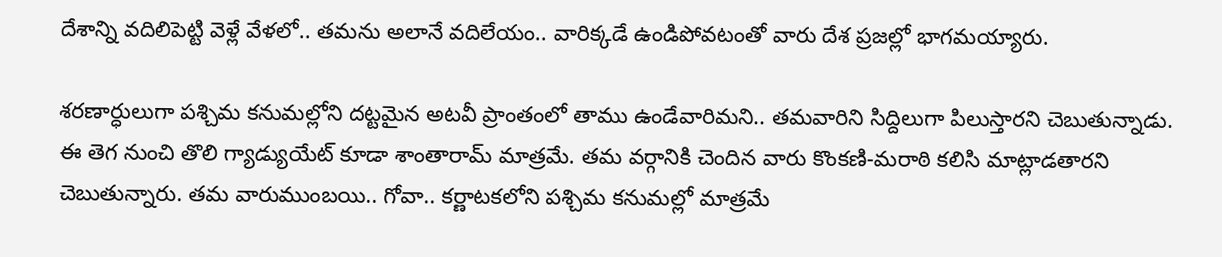దేశాన్ని వదిలిపెట్టి వెళ్లే వేళలో.. తమను అలానే వదిలేయం.. వారిక్కడే ఉండిపోవటంతో వారు దేశ ప్రజల్లో భాగమయ్యారు.

శరణార్ధులుగా పశ్చిమ కనుమల్లోని దట్టమైన అటవీ ప్రాంతంలో తాము ఉండేవారిమని.. తమవారిని సిద్దిలుగా పిలుస్తారని చెబుతున్నాడు. ఈ తెగ నుంచి తొలి గ్యాడ్యుయేట్ కూడా శాంతారామ్ మాత్రమే. తమ వర్గానికి చెందిన వారు కొంకణి-మరాఠి కలిసి మాట్లాడతారని చెబుతున్నారు. తమ వారుముంబయి.. గోవా.. కర్ణాటకలోని పశ్చిమ కనుమల్లో మాత్రమే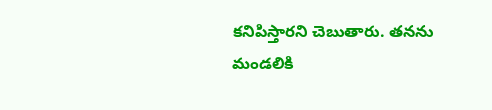కనిపిస్తారని చెబుతారు. తనను మండలికి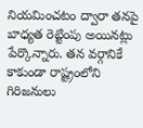నియమించటం ద్వారా తనపై బాధ్యత రెట్టింపు అయినట్లు పేర్కొన్నారు. తన వర్గానికే కాకుండా రాష్ట్రంలోని గిరిజనులు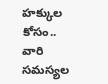హక్కుల కోసం.. వారి సమస్యల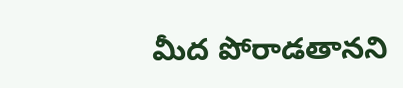మీద పోరాడతానని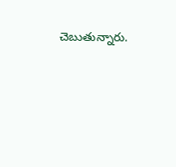చెబుతున్నారు.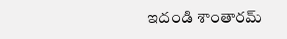ఇదండి శాంతారమ్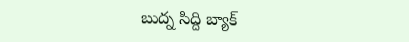బుద్న సిద్ది బ్యాక్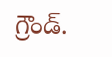గ్రౌండ్.